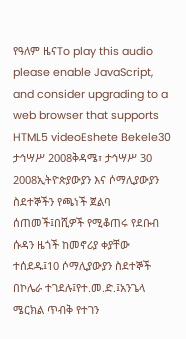የዓለም ዜናTo play this audio please enable JavaScript, and consider upgrading to a web browser that supports HTML5 videoEshete Bekele30 ታኅሣሥ 2008ቅዳሜ፣ ታኅሣሥ 30 2008ኢትዮጵያውያን እና ሶማሊያውያን ስደተኞችን የጫነች ጀልባ ሰጠመች፤በሺዎች የሚቆጠሩ የደቡብ ሱዳን ዜጎች ከመኖሪያ ቀያቸው ተሰደዱ፤10 ሶማሊያውያን ስደተኞች በኮሌራ ተገደሉ፤የተ.መ.ድ.፤አንጌላ ሜርክል ጥብቅ የተገን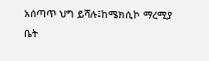አሰጣጥ ህግ ይሻሉ፤ከሜክሲኮ ማረሚያ ቤት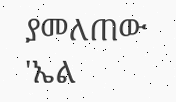ያመለጠው 'ኤል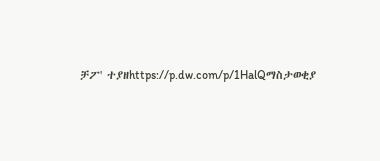ቻፖ' ተያዘhttps://p.dw.com/p/1HalQማስታወቂያ